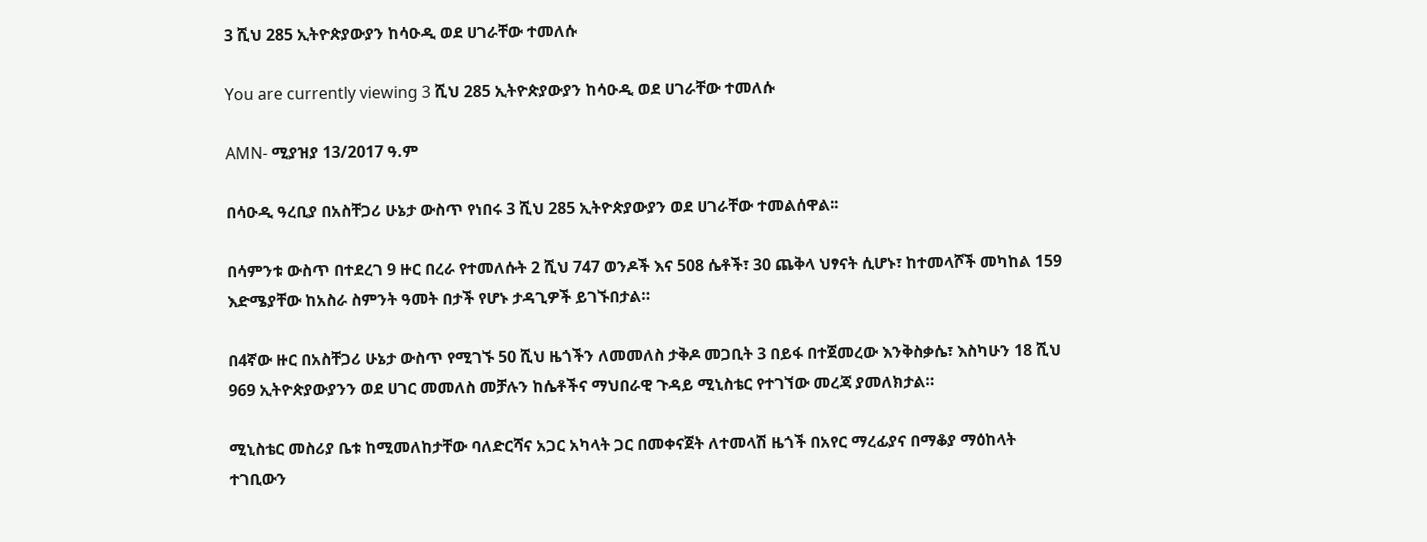3 ሺህ 285 ኢትዮጵያውያን ከሳዑዲ ወደ ሀገራቸው ተመለሱ

You are currently viewing 3 ሺህ 285 ኢትዮጵያውያን ከሳዑዲ ወደ ሀገራቸው ተመለሱ

AMN- ሚያዝያ 13/2017 ዓ.ም

በሳዑዲ ዓረቢያ በአስቸጋሪ ሁኔታ ውስጥ የነበሩ 3 ሺህ 285 ኢትዮጵያውያን ወደ ሀገራቸው ተመልሰዋል፡፡

በሳምንቱ ውስጥ በተደረገ 9 ዙር በረራ የተመለሱት 2 ሺህ 747 ወንዶች እና 508 ሴቶች፣ 30 ጨቅላ ህፃናት ሲሆኑ፣ ከተመላሾች መካከል 159 እድሜያቸው ከአስራ ስምንት ዓመት በታች የሆኑ ታዳጊዎች ይገኙበታል።

በ4ኛው ዙር በአስቸጋሪ ሁኔታ ውስጥ የሚገኙ 50 ሺህ ዜጎችን ለመመለስ ታቅዶ መጋቢት 3 በይፋ በተጀመረው እንቅስቃሴ፣ እስካሁን 18 ሺህ 969 ኢትዮጵያውያንን ወደ ሀገር መመለስ መቻሉን ከሴቶችና ማህበራዊ ጉዳይ ሚኒስቴር የተገኘው መረጃ ያመለክታል።

ሚኒስቴር መስሪያ ቤቱ ከሚመለከታቸው ባለድርሻና አጋር አካላት ጋር በመቀናጀት ለተመላሽ ዜጎች በአየር ማረፊያና በማቆያ ማዕከላት ተገቢውን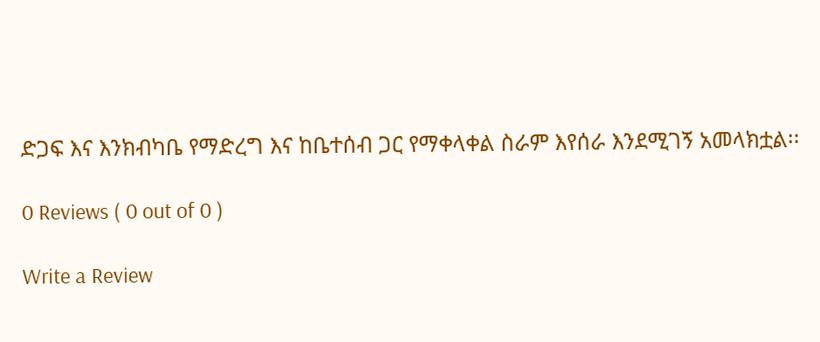ድጋፍ እና እንክብካቤ የማድረግ እና ከቤተሰብ ጋር የማቀላቀል ስራም እየሰራ እንደሚገኝ አመላክቷል፡፡

0 Reviews ( 0 out of 0 )

Write a Review